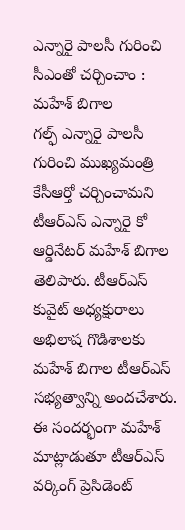ఎన్నారై పాలసీ గురించి సీఎంతో చర్చించాం : మహేశ్ బిగాల
గల్ఫ్ ఎన్నారై పాలసీ గురించి ముఖ్యమంత్రి కేసీఆర్తో చర్చించామని టీఆర్ఎస్ ఎన్నారై కో ఆర్డినేటర్ మహేశ్ బిగాల తెలిపారు. టీఆర్ఎస్ కువైట్ అధ్యక్షురాలు అభిలాష గొడిశాలకు మహేశ్ బిగాల టీఆర్ఎస్ సభ్యత్వాన్ని అందచేశారు. ఈ సందర్భంగా మహేశ్ మాట్లాడుతూ టీఆర్ఎస్ వర్కింగ్ ప్రెసిడెంట్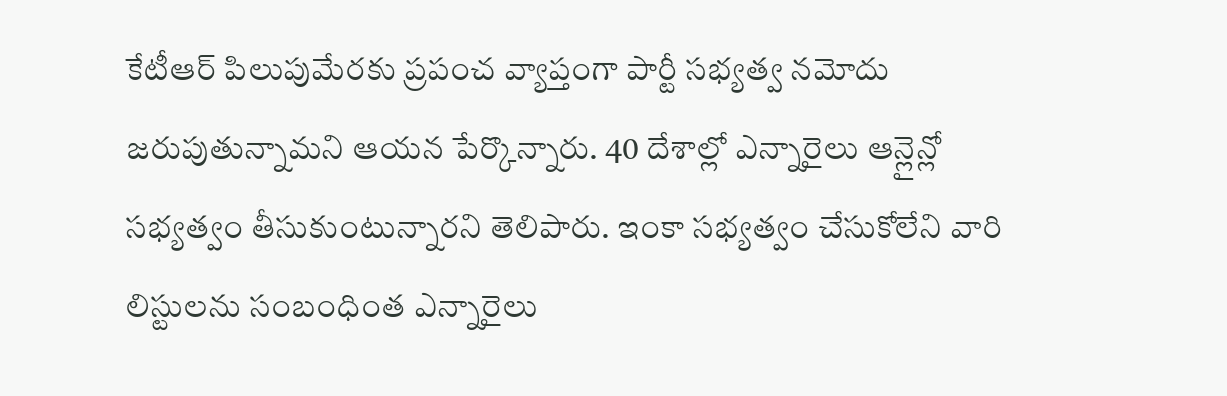కేటీఆర్ పిలుపుమేరకు ప్రపంచ వ్యాప్తంగా పార్టీ సభ్యత్వ నమోదు జరుపుతున్నామని ఆయన పేర్కొన్నారు. 40 దేశాల్లో ఎన్నారైలు ఆన్లైన్లో సభ్యత్వం తీసుకుంటున్నారని తెలిపారు. ఇంకా సభ్యత్వం చేసుకోలేని వారి లిస్టులను సంబంధింత ఎన్నారైలు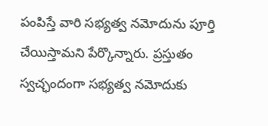పంపిస్తే వారి సభ్యత్వ నమోదును పూర్తి చేయిస్తామని పేర్కొన్నారు. ప్రస్తుతం స్వచ్ఛందంగా సభ్యత్వ నమోదుకు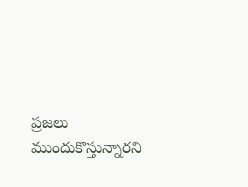ప్రజలు ముందుకొస్తున్నారని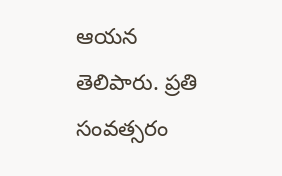ఆయన తెలిపారు. ప్రతి సంవత్సరం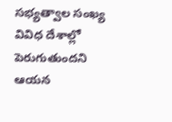సభ్యత్వాల సంఖ్య వివిధ దేశాల్లో పెరుగుతుందని ఆయన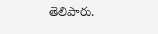తెలిపారు.